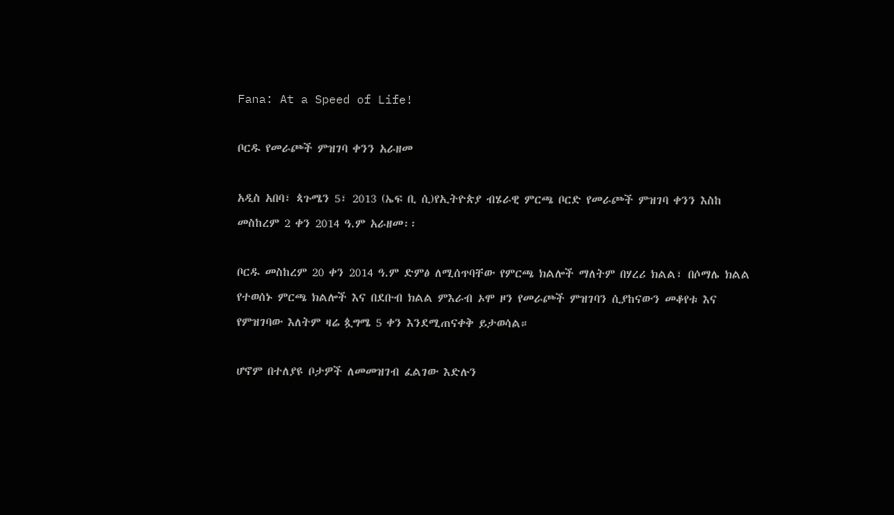Fana: At a Speed of Life!

ቦርዱ የመራጮች ምዝገባ ቀንን አራዘመ

አዲስ አበባ፣ ጳጉሜን 5፣ 2013 (ኤፍ ቢ ሲ)የኢትዮጵያ ብሄራዊ ምርጫ ቦርድ የመራጮች ምዝገባ ቀንን እስከ መስከረም 2 ቀን 2014 ዓ.ም አራዘመ፡፡

ቦርዱ መስከረም 20 ቀን 2014 ዓ.ም ድምፅ ለሚሰጥባቸው የምርጫ ክልሎች ማለትም በሃረሪ ክልል፣ በሶማሌ ክልል የተወሰኑ ምርጫ ክልሎች እና በደቡብ ክልል ምእራብ ኦሞ ዞን የመራጮች ምዝገባን ሲያከናውን መቆየቱ እና የምዝገባው እለትም ዛሬ ጷግሜ 5 ቀን እንደሚጠናቀቅ ይታወሳል።

ሆኖም በተለያዩ ቦታዎች ለመመዝገብ ፈልገው እድሉን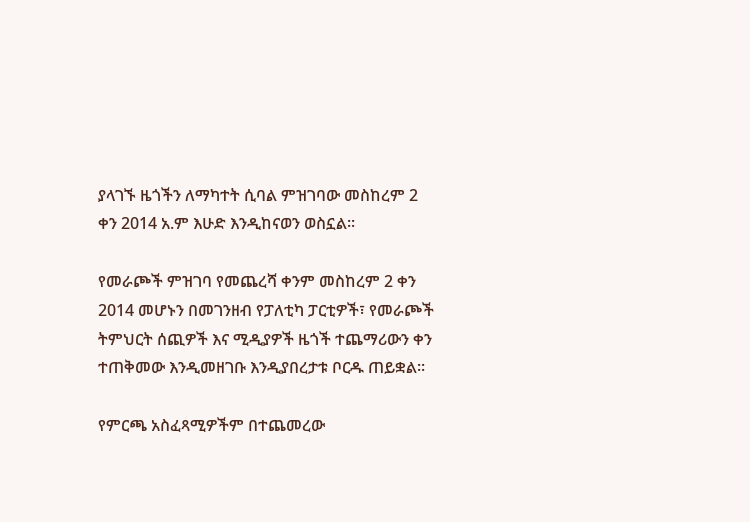ያላገኙ ዜጎችን ለማካተት ሲባል ምዝገባው መስከረም 2 ቀን 2014 አ.ም እሁድ እንዲከናወን ወስኗል፡፡

የመራጮች ምዝገባ የመጨረሻ ቀንም መስከረም 2 ቀን 2014 መሆኑን በመገንዘብ የፓለቲካ ፓርቲዎች፣ የመራጮች ትምህርት ሰጪዎች እና ሚዲያዎች ዜጎች ተጨማሪውን ቀን ተጠቅመው እንዲመዘገቡ እንዲያበረታቱ ቦርዱ ጠይቋል፡፡

የምርጫ አስፈጻሚዎችም በተጨመረው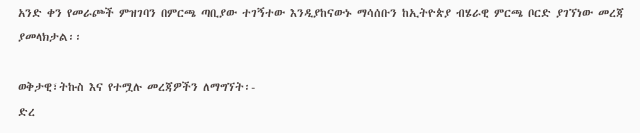አንድ ቀን የመራጮች ምዝገባን በምርጫ ጣቢያው ተገኝተው እንዲያከናውኑ ማሳሰቡን ከኢትዮጵያ ብሄራዊ ምርጫ ቦርድ ያገኘነው መረጃ ያመላክታል፡፡

ወቅታዊ፣ትኩስ እና የተሟሉ መረጃዎችን ለማግኘት፡-
ድረ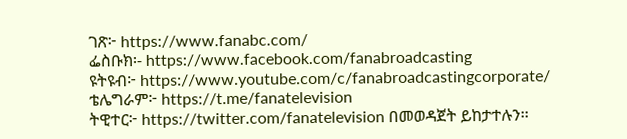ገጽ፦ https://www.fanabc.com/
ፌስቡክ፡- https://www.facebook.com/fanabroadcasting
ዩትዩብ፦ https://www.youtube.com/c/fanabroadcastingcorporate/
ቴሌግራም፦ https://t.me/fanatelevision
ትዊተር፦ https://twitter.com/fanatelevision በመወዳጀት ይከታተሉን፡፡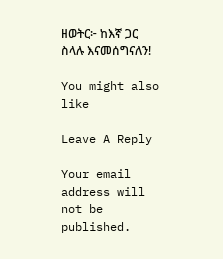ዘወትር፦ ከእኛ ጋር ስላሉ እናመሰግናለን!

You might also like

Leave A Reply

Your email address will not be published.